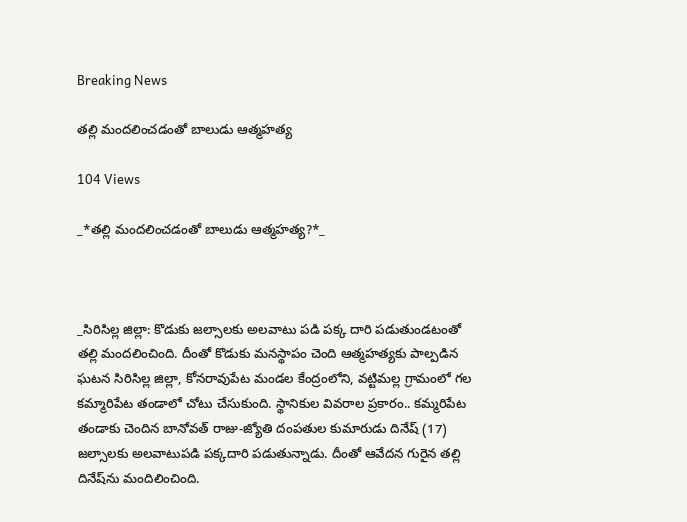Breaking News

తల్లి మందలించడంతో బాలుడు ఆత్మహత్య

104 Views

_*తల్లి మందలించడంతో బాలుడు ఆత్మహత్య?*_



_సిరిసిల్ల జిల్లా: కొడుకు జల్సాలకు అలవాటు పడి పక్క దారి పడుతుండటంతో తల్లి మందలించింది. దీంతో కొడుకు మనస్థాపం చెంది ఆత్మహత్యకు పాల్పడిన ఘటన సిరిసిల్ల జిల్లా, కోనరావుపేట మండల కేంద్రంలోని, వట్టిమల్ల గ్రామంలో గల కమ్మారిపేట తండాలో చోటు చేసుకుంది. స్థానికుల వివరాల ప్రకారం.. కమ్మరిపేట తండాకు చెందిన బానోవత్ రాజు-జ్యోతి దంపతుల కుమారుడు దినేష్ (17) జల్సాలకు అలవాటుపడి పక్కదారి పడుతున్నాడు. దీంతో ఆవేదన గురైన తల్లి దినేష్‌ను మందిలించింది.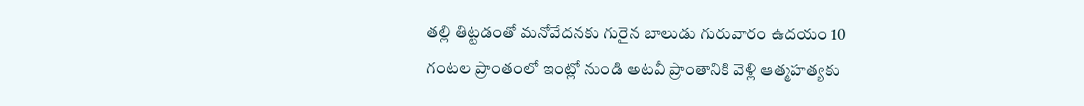తల్లి తిట్టడంతో మనోవేదనకు గురైన బాలుడు గురువారం ఉదయం 10 గంటల ప్రాంతంలో ఇంట్లో నుండి అటవీ ప్రాంతానికి వెళ్లి ఆత్మహత్యకు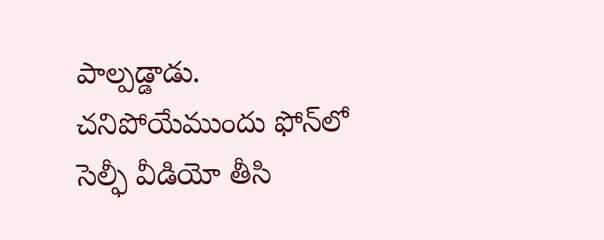పాల్పడ్డాడు. చనిపోయేముందు ఫోన్‌లో సెల్ఫీ వీడియో తీసి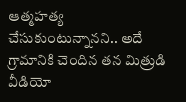ఆత్మహత్య చేసుకుంటున్నానని.. అదే గ్రామానికి చెందిన తన మిత్రుడి వీడియో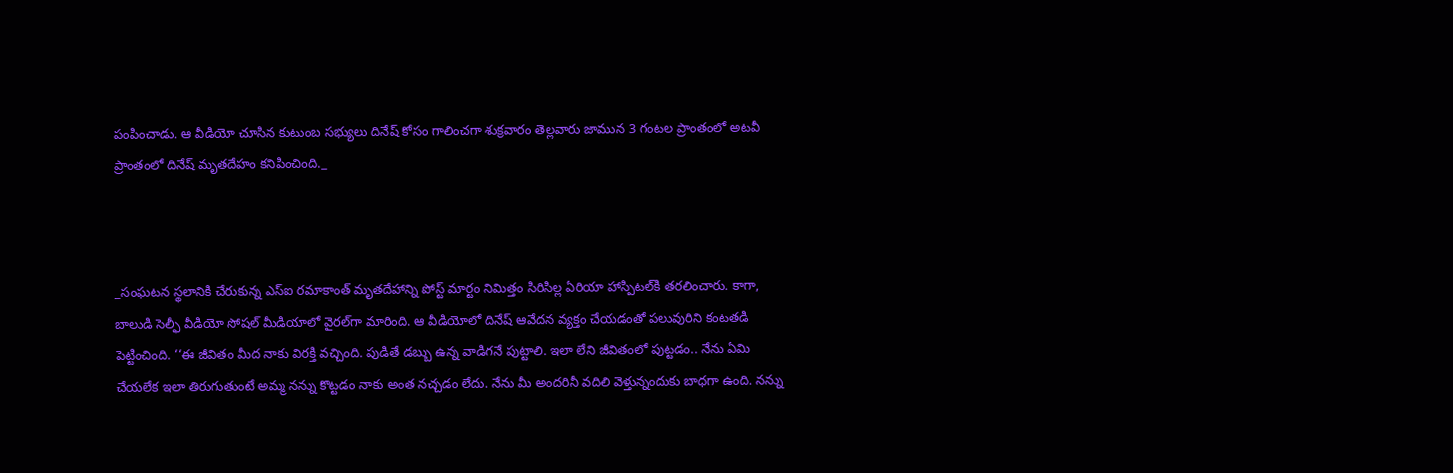పంపించాడు. ఆ వీడియో చూసిన కుటుంబ సభ్యులు దినేష్ కోసం గాలించగా శుక్రవారం తెల్లవారు జామున 3 గంటల ప్రాంతంలో అటవీ ప్రాంతంలో దినేష్ మృతదేహం కనిపించింది._



_సంఘటన స్థలానికి చేరుకున్న ఎస్‌ఐ రమాకాంత్ మృతదేహాన్ని పోస్ట్ మార్టం నిమిత్తం సిరిసిల్ల ఏరియా హాస్పిటల్‌కి తరలించారు. కాగా, బాలుడి సెల్ఫీ వీడియో సోషల్ మీడియాలో వైరల్‌గా మారింది. ఆ వీడియోలో దినేష్ ఆవేదన వ్యక్తం చేయడంతో పలువురిని కంటతడి పెట్టించింది. ‘‘ఈ జీవితం మీద నాకు విరక్తి వచ్చింది. పుడితే డబ్బు ఉన్న వాడిగనే పుట్టాలి. ఇలా లేని జీవితంలో పుట్టడం.. నేను ఏమి చేయలేక ఇలా తిరుగుతుంటే అమ్మ నన్ను కొట్టడం నాకు అంత నచ్చడం లేదు. నేను మీ అందరినీ వదిలి వెళ్తున్నందుకు బాధగా ఉంది. నన్ను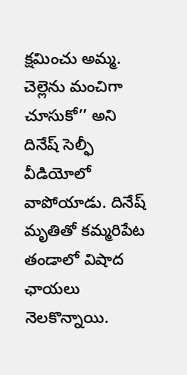క్షమించు అమ్మ. చెల్లెను మంచిగా చూసుకో’’ అని దినేష్ సెల్ఫీ వీడియోలో వాపోయాడు. దినేష్ మృతితో కమ్మరిపేట తండాలో విషాద ఛాయలు నెలకొన్నాయి.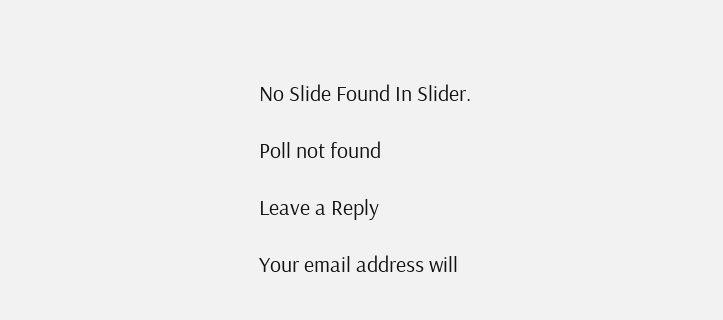No Slide Found In Slider.

Poll not found

Leave a Reply

Your email address will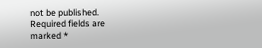not be published. Required fields are marked *